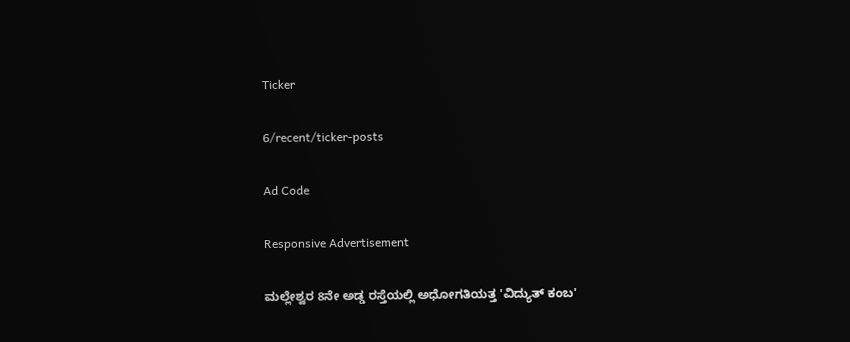Ticker

6/recent/ticker-posts

Ad Code

Responsive Advertisement

ಮಲ್ಲೇಶ್ವರ 8ನೇ ಅಡ್ಡ ರಸ್ತೆಯಲ್ಲಿ ಅಧೋಗತಿಯತ್ತ 'ವಿದ್ಯುತ್ ಕಂಬ'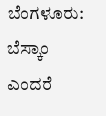ಬೆಂಗಳೂರು: ಬೆಸ್ಕಾಂ ಎಂದರೆ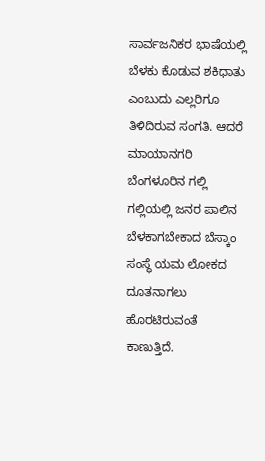ಸಾರ್ವಜನಿಕರ ಭಾಷೆಯಲ್ಲಿ ಬೆಳಕು ಕೊಡುವ ಶಕಿಧಾತು ಎಂಬುದು ಎಲ್ಲರಿಗೂ ತಿಳಿದಿರುವ ಸಂಗತಿ. ಆದರೆ ಮಾಯಾನಗರಿ ಬೆಂಗಳೂರಿನ ಗಲ್ಲಿ ಗಲ್ಲಿಯಲ್ಲಿ ಜನರ ಪಾಲಿನ ಬೆಳಕಾಗಬೇಕಾದ ಬೆಸ್ಕಾಂ ಸಂಸ್ಥೆ ಯಮ ಲೋಕದ ದೂತನಾಗಲು ಹೊರಟಿರುವಂತೆ ಕಾಣುತ್ತಿದೆ.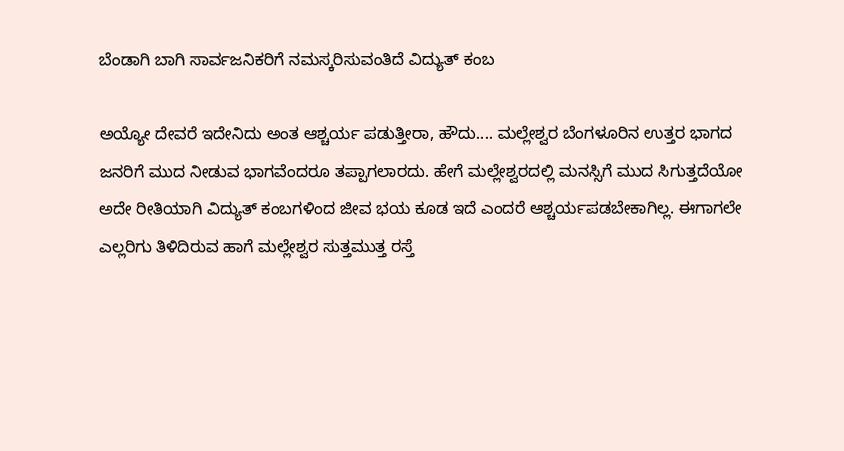ಬೆಂಡಾಗಿ ಬಾಗಿ ಸಾರ್ವಜನಿಕರಿಗೆ ನಮಸ್ಕರಿಸುವಂತಿದೆ ವಿದ್ಯುತ್ ಕಂಬ

ಅಯ್ಯೋ ದೇವರೆ ಇದೇನಿದು ಅಂತ ಆಶ್ಚರ್ಯ ಪಡುತ್ತೀರಾ, ಹೌದು.... ಮಲ್ಲೇಶ್ವರ ಬೆಂಗಳೂರಿನ ಉತ್ತರ ಭಾಗದ ಜನರಿಗೆ ಮುದ ನೀಡುವ ಭಾಗವೆಂದರೂ ತಪ್ಪಾಗಲಾರದು. ಹೇಗೆ ಮಲ್ಲೇಶ್ವರದಲ್ಲಿ ಮನಸ್ಸಿಗೆ ಮುದ ಸಿಗುತ್ತದೆಯೋ ಅದೇ ರೀತಿಯಾಗಿ ವಿದ್ಯುತ್ ಕಂಬಗಳಿಂದ ಜೀವ ಭಯ ಕೂಡ ಇದೆ ಎಂದರೆ ಆಶ್ಚರ್ಯಪಡಬೇಕಾಗಿಲ್ಲ. ಈಗಾಗಲೇ ಎಲ್ಲರಿಗು ತಿಳಿದಿರುವ ಹಾಗೆ ಮಲ್ಲೇಶ್ವರ ಸುತ್ತಮುತ್ತ ರಸ್ತೆ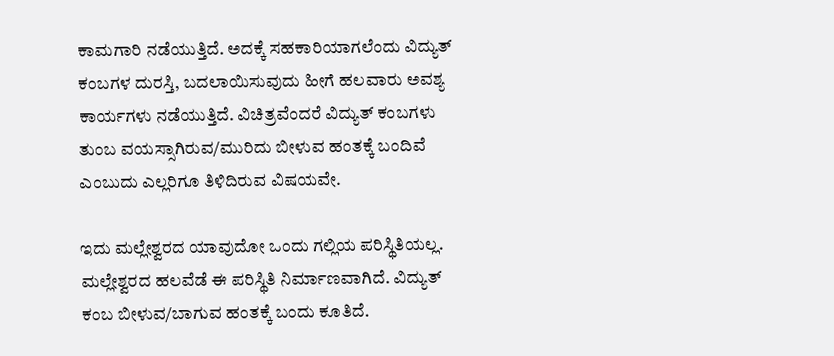ಕಾಮಗಾರಿ ನಡೆಯುತ್ತಿದೆ. ಅದಕ್ಕೆ ಸಹಕಾರಿಯಾಗಲೆಂದು ವಿದ್ಯುತ್ ಕಂಬಗಳ ದುರಸ್ತಿ, ಬದಲಾಯಿಸುವುದು ಹೀಗೆ ಹಲವಾರು ಅವಶ್ಯ ಕಾರ್ಯಗಳು ನಡೆಯುತ್ತಿದೆ. ವಿಚಿತ್ರವೆಂದರೆ ವಿದ್ಯುತ್ ಕಂಬಗಳು ತುಂಬ ವಯಸ್ಸಾಗಿರುವ/ಮುರಿದು ಬೀಳುವ ಹಂತಕ್ಕೆ ಬಂದಿವೆ ಎಂಬುದು ಎಲ್ಲರಿಗೂ ತಿಳಿದಿರುವ ವಿಷಯವೇ.

ಇದು ಮಲ್ಲೇಶ್ವರದ ಯಾವುದೋ ಒಂದು ಗಲ್ಲಿಯ ಪರಿಸ್ಥಿತಿಯಲ್ಲ. ಮಲ್ಲೇಶ್ವರದ ಹಲವೆಡೆ ಈ ಪರಿಸ್ಥಿತಿ ನಿರ್ಮಾಣವಾಗಿದೆ. ವಿದ್ಯುತ್ ಕಂಬ ಬೀಳುವ/ಬಾಗುವ ಹಂತಕ್ಕೆ ಬಂದು ಕೂತಿದೆ.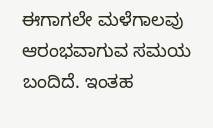ಈಗಾಗಲೇ ಮಳೆಗಾಲವು ಆರಂಭವಾಗುವ ಸಮಯ ಬಂದಿದೆ. ಇಂತಹ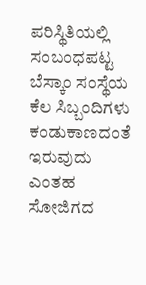ಪರಿಸ್ಥಿತಿಯಲ್ಲಿ ಸಂಬಂಧಪಟ್ಟ ಬೆಸ್ಕಾಂ ಸಂಸ್ಥೆಯ ಕೆಲ ಸಿಬ್ಬಂದಿಗಳು ಕಂಡುಕಾಣದಂತೆ ಇರುವುದು ಎಂತಹ ಸೋಜಿಗದ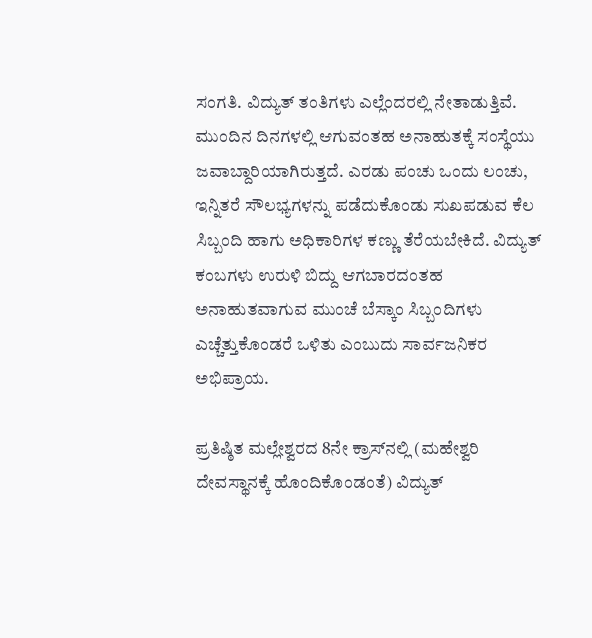ಸಂಗತಿ. ವಿದ್ಯುತ್ ತಂತಿಗಳು ಎಲ್ಲೆಂದರಲ್ಲಿ ನೇತಾಡುತ್ತಿವೆ. ಮುಂದಿನ ದಿನಗಳಲ್ಲಿ ಆಗುವಂತಹ ಅನಾಹುತಕ್ಕೆ ಸಂಸ್ಥೆಯು ಜವಾಬ್ದಾರಿಯಾಗಿರುತ್ತದೆ. ಎರಡು ಪಂಚು ಒಂದು ಲಂಚು, ಇನ್ನಿತರೆ ಸೌಲಭ್ಯಗಳನ್ನು ಪಡೆದುಕೊಂಡು ಸುಖಪಡುವ ಕೆಲ ಸಿಬ್ಬಂದಿ ಹಾಗು ಅಧಿಕಾರಿಗಳ ಕಣ್ಣು ತೆರೆಯಬೇಕಿದೆ. ವಿದ್ಯುತ್ ಕಂಬಗಳು ಉರುಳಿ ಬಿದ್ದು ಆಗಬಾರದಂತಹ ಅನಾಹುತವಾಗುವ ಮುಂಚೆ ಬೆಸ್ಕಾಂ ಸಿಬ್ಬಂದಿಗಳು ಎಚ್ಚೆತ್ತುಕೊಂಡರೆ ಒಳಿತು ಎಂಬುದು ಸಾರ್ವಜನಿಕರ ಅಭಿಪ್ರಾಯ.

ಪ್ರತಿಷ್ಠಿತ ಮಲ್ಲೇಶ್ವರದ 8ನೇ ಕ್ರಾಸ್‍ನಲ್ಲಿ (ಮಹೇಶ್ವರಿ ದೇವಸ್ಥಾನಕ್ಕೆ ಹೊಂದಿಕೊಂಡಂತೆ) ವಿದ್ಯುತ್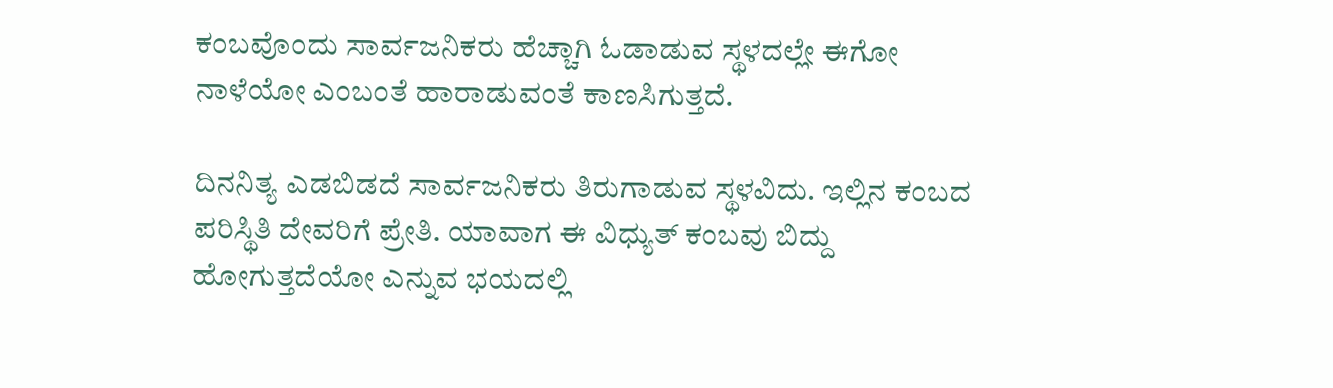ಕಂಬವೊಂದು ಸಾರ್ವಜನಿಕರು ಹೆಚ್ಚಾಗಿ ಓಡಾಡುವ ಸ್ಥಳದಲ್ಲೇ ಈಗೋ ನಾಳೆಯೋ ಎಂಬಂತೆ ಹಾರಾಡುವಂತೆ ಕಾಣಸಿಗುತ್ತದೆ.

ದಿನನಿತ್ಯ ಎಡಬಿಡದೆ ಸಾರ್ವಜನಿಕರು ತಿರುಗಾಡುವ ಸ್ಥಳವಿದು. ಇಲ್ಲಿನ ಕಂಬದ ಪರಿಸ್ಥಿತಿ ದೇವರಿಗೆ ಪ್ರೇತಿ. ಯಾವಾಗ ಈ ವಿಧ್ಯುತ್ ಕಂಬವು ಬಿದ್ದು ಹೋಗುತ್ತದೆಯೋ ಎನ್ನುವ ಭಯದಲ್ಲಿ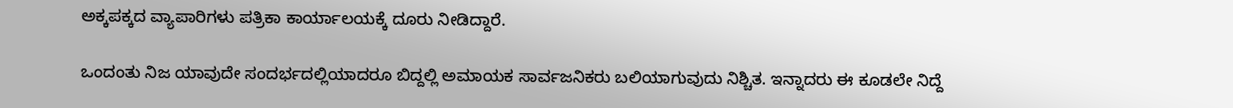ಅಕ್ಕಪಕ್ಕದ ವ್ಯಾಪಾರಿಗಳು ಪತ್ರಿಕಾ ಕಾರ್ಯಾಲಯಕ್ಕೆ ದೂರು ನೀಡಿದ್ದಾರೆ.

ಒಂದಂತು ನಿಜ ಯಾವುದೇ ಸಂದರ್ಭದಲ್ಲಿಯಾದರೂ ಬಿದ್ದಲ್ಲಿ ಅಮಾಯಕ ಸಾರ್ವಜನಿಕರು ಬಲಿಯಾಗುವುದು ನಿಶ್ಚಿತ. ಇನ್ನಾದರು ಈ ಕೂಡಲೇ ನಿದ್ದೆ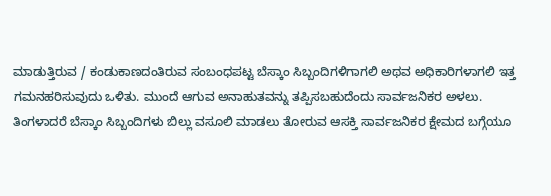ಮಾಡುತ್ತಿರುವ / ಕಂಡುಕಾಣದಂತಿರುವ ಸಂಬಂಧಪಟ್ಟ ಬೆಸ್ಕಾಂ ಸಿಬ್ಬಂದಿಗಳಿಗಾಗಲಿ ಅಥವ ಅಧಿಕಾರಿಗಳಾಗಲಿ ಇತ್ತ ಗಮನಹರಿಸುವುದು ಒಳಿತು. ಮುಂದೆ ಆಗುವ ಅನಾಹುತವನ್ನು ತಪ್ಪಿಸಬಹುದೆಂದು ಸಾರ್ವಜನಿಕರ ಅಳಲು. ತಿಂಗಳಾದರೆ ಬೆಸ್ಕಾಂ ಸಿಬ್ಬಂದಿಗಳು ಬಿಲ್ಲು ವಸೂಲಿ ಮಾಡಲು ತೋರುವ ಆಸಕ್ತಿ ಸಾರ್ವಜನಿಕರ ಕ್ಷೇಮದ ಬಗ್ಗೆಯೂ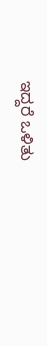ಇದ್ದರೆ ಒಳಿತು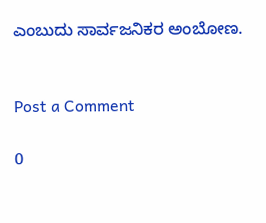ಎಂಬುದು ಸಾರ್ವಜನಿಕರ ಅಂಬೋಣ.


Post a Comment

0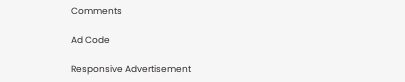Comments

Ad Code

Responsive Advertisement